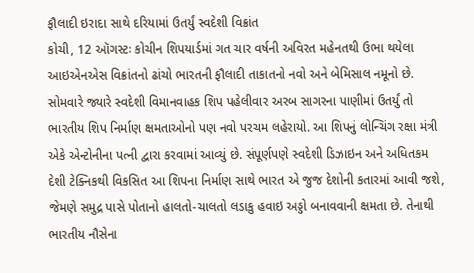ફૌલાદી ઇરાદા સાથે દરિયામાં ઉતર્યું સ્વદેશી વિક્રાંત
કોચી, 12 ઑગસ્ટઃ કોચીન શિપયાર્ડમાં ગત ચાર વર્ષની અવિરત મહેનતથી ઉભા થયેલા આઇએનએસ વિક્રાંતનો ઢાંચો ભારતની ફૌલાદી તાકાતનો નવો અને બેમિસાલ નમૂનો છે. સોમવારે જ્યારે સ્વદેશી વિમાનવાહક શિપ પહેલીવાર અરબ સાગરના પાણીમાં ઉતર્યું તો ભારતીય શિપ નિર્માણ ક્ષમતાઓનો પણ નવો પરચમ લહેરાયો. આ શિપનું લોન્ચિંગ રક્ષા મંત્રી એકે એન્ટોનીના પત્ની દ્વારા કરવામાં આવ્યું છે. સંપૂર્ણપણે સ્વદેશી ડિઝાઇન અને અધિતકમ દેશી ટેક્નિકથી વિકસિત આ શિપના નિર્માણ સાથે ભારત એ જુજ દેશોની કતારમાં આવી જશે, જેમણે સમુદ્ર પાસે પોતાનો હાલતો-ચાલતો લડાકુ હવાઇ અડ્ડો બનાવવાની ક્ષમતા છે. તેનાથી ભારતીય નૌસેના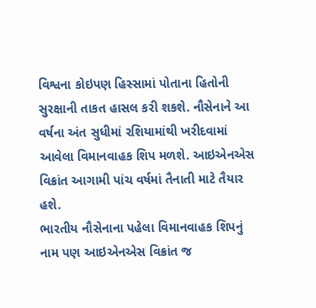વિશ્વના કોઇપણ હિસ્સામાં પોતાના હિતોની સુરક્ષાની તાકત હાસલ કરી શકશે. નૌસેનાને આ વર્ષના અંત સુધીમાં રશિયામાંથી ખરીદવામાં આવેલા વિમાનવાહક શિપ મળશે. આઇએનએસ વિક્રાંત આગામી પાંચ વર્ષમાં તૈનાતી માટે તૈયાર હશે.
ભારતીય નૌસેનાના પહેલા વિમાનવાહક શિપનું નામ પણ આઇએનએસ વિક્રાંત જ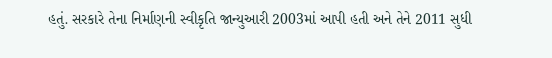હતું. સરકારે તેના નિર્માણની સ્વીકૃતિ જાન્યુઆરી 2003માં આપી હતી અને તેને 2011 સુધી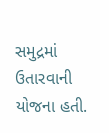સમુદ્રમાં ઉતારવાની યોજના હતી.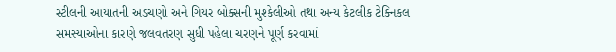સ્ટીલની આયાતની અડચણો અને ગિયર બોક્સની મુશ્કેલીઓ તથા અન્ય કેટલીક ટેક્નિકલ સમસ્યાઓના કારણે જલવતરણ સુધી પહેલા ચરણને પૂર્ણ કરવામાં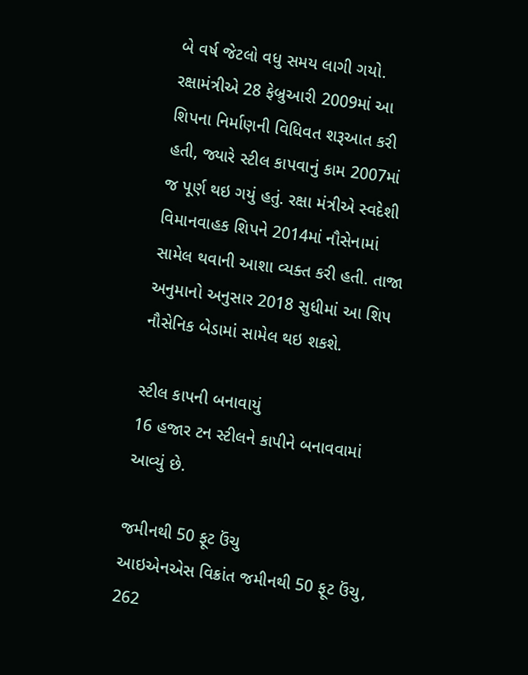બે વર્ષ જેટલો વધુ સમય લાગી ગયો. રક્ષામંત્રીએ 28 ફેબ્રુઆરી 2009માં આ શિપના નિર્માણની વિધિવત શરૂઆત કરી હતી, જ્યારે સ્ટીલ કાપવાનું કામ 2007માં જ પૂર્ણ થઇ ગયું હતું. રક્ષા મંત્રીએ સ્વદેશી વિમાનવાહક શિપને 2014માં નૌસેનામાં સામેલ થવાની આશા વ્યક્ત કરી હતી. તાજા અનુમાનો અનુસાર 2018 સુધીમાં આ શિપ નૌસેનિક બેડામાં સામેલ થઇ શકશે.

સ્ટીલ કાપની બનાવાયું
16 હજાર ટન સ્ટીલને કાપીને બનાવવામાં આવ્યું છે.

જમીનથી 50 ફૂટ ઉંચુ
આઇએનએસ વિક્રાંત જમીનથી 50 ફૂટ ઉંચુ, 262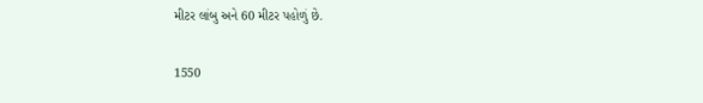મીટર લાંબુ અને 60 મીટર પહોળું છે.

1550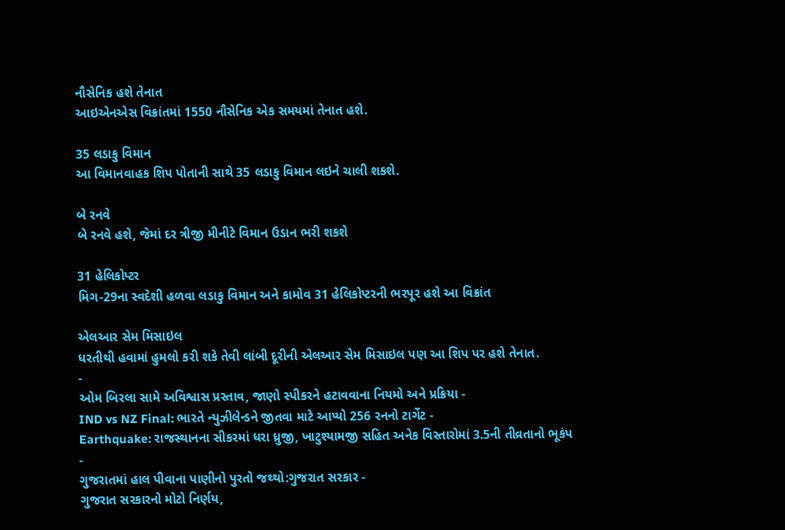નૌસેનિક હશે તેનાત
આઇએનએસ વિક્રાંતમાં 1550 નૌસેનિક એક સમયમાં તેનાત હશે.

35 લડાકુ વિમાન
આ વિમાનવાહક શિપ પોતાની સાથે 35 લડાકુ વિમાન લઇને ચાલી શકશે.

બે રનવે
બે રનવે હશે, જેમાં દર ત્રીજી મીનીટે વિમાન ઉડાન ભરી શકશે

31 હેલિકોપ્ટર
મિગ-29ના સ્વદેશી હળવા લડાકુ વિમાન અને કામોવ 31 હેલિકોપ્ટરની ભરપૂર હશે આ વિક્રાંત

એલઆર સેમ મિસાઇલ
ધરતીથી હવામાં હુમલો કરી શકે તેવી લાંબી દૂરીની એલઆર સેમ મિસાઇલ પણ આ શિપ પર હશે તેનાત.
-
ઓમ બિરલા સામે અવિશ્વાસ પ્રસ્તાવ, જાણો સ્પીકરને હટાવવાના નિયમો અને પ્રક્રિયા -
IND vs NZ Final: ભારતે ન્યુઝીલેન્ડને જીતવા માટે આપ્યો 256 રનનો ટાર્ગેટ -
Earthquake: રાજસ્થાનના સીકરમાં ધરા ધ્રુજી, ખાટુશ્યામજી સહિત અનેક વિસ્તારોમાં 3.5ની તીવ્રતાનો ભૂકંપ -
ગુજરાતમાં હાલ પીવાના પાણીનો પુરતો જથ્થો:ગુજરાત સરકાર -
ગુજરાત સરકારનો મોટો નિર્ણય,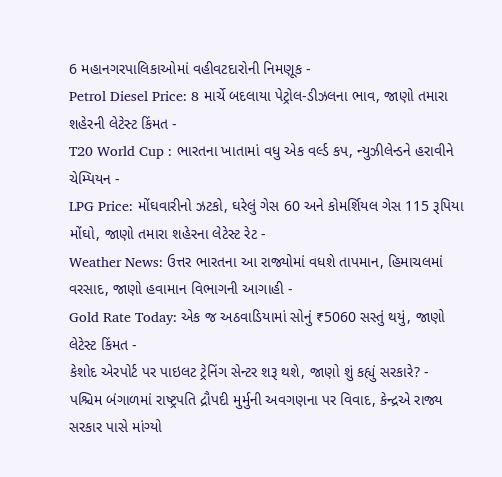6 મહાનગરપાલિકાઓમાં વહીવટદારોની નિમણૂક -
Petrol Diesel Price: 8 માર્ચે બદલાયા પેટ્રોલ-ડીઝલના ભાવ, જાણો તમારા શહેરની લેટેસ્ટ કિંમત -
T20 World Cup : ભારતના ખાતામાં વધુ એક વર્લ્ડ કપ, ન્યુઝીલેન્ડને હરાવીને ચેમ્પિયન -
LPG Price: મોંઘવારીનો ઝટકો, ઘરેલું ગેસ 60 અને કોમર્શિયલ ગેસ 115 રૂપિયા મોંઘો, જાણો તમારા શહેરના લેટેસ્ટ રેટ -
Weather News: ઉત્તર ભારતના આ રાજ્યોમાં વધશે તાપમાન, હિમાચલમાં વરસાદ, જાણો હવામાન વિભાગની આગાહી -
Gold Rate Today: એક જ અઠવાડિયામાં સોનું ₹5060 સસ્તું થયું, જાણો લેટેસ્ટ કિંમત -
કેશોદ એરપોર્ટ પર પાઇલટ ટ્રેનિંગ સેન્ટર શરૂ થશે, જાણો શું કહ્યું સરકારે? -
પશ્ચિમ બંગાળમાં રાષ્ટ્રપતિ દ્રૌપદી મુર્મુની અવગણના પર વિવાદ, કેન્દ્રએ રાજ્ય સરકાર પાસે માંગ્યો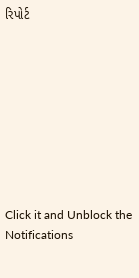રિપોર્ટ









Click it and Unblock the Notifications